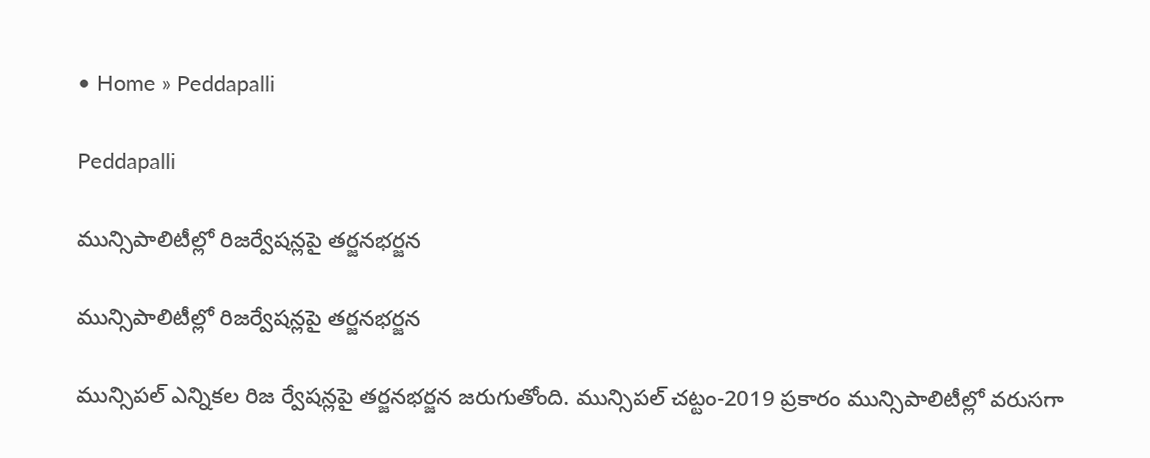• Home » Peddapalli

Peddapalli

మున్సిపాలిటీల్లో రిజర్వేషన్లపై తర్జనభర్జన

మున్సిపాలిటీల్లో రిజర్వేషన్లపై తర్జనభర్జన

మున్సిపల్‌ ఎన్నికల రిజ ర్వేషన్లపై తర్జనభర్జన జరుగుతోంది. మున్సిపల్‌ చట్టం-2019 ప్రకారం మున్సిపాలిటీల్లో వరుసగా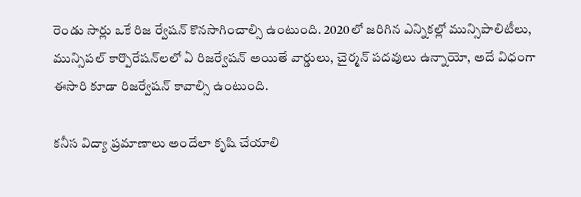రెండు సార్లు ఒకే రిజ ర్వేషన్‌ కొనసాగించాల్సి ఉంటుంది. 2020లో జరిగిన ఎన్నికల్లో మున్సిపాలిటీలు, మున్సిపల్‌ కార్పొరేషన్‌లలో ఏ రిజర్వేషన్‌ అయితే వార్డులు, చైర్మన్‌ పదవులు ఉన్నాయో, అదే విధంగా ఈసారి కూడా రిజర్వేషన్‌ కావాల్సి ఉంటుంది.

కనీస విద్యా ప్రమాణాలు అందేలా కృషి చేయాలి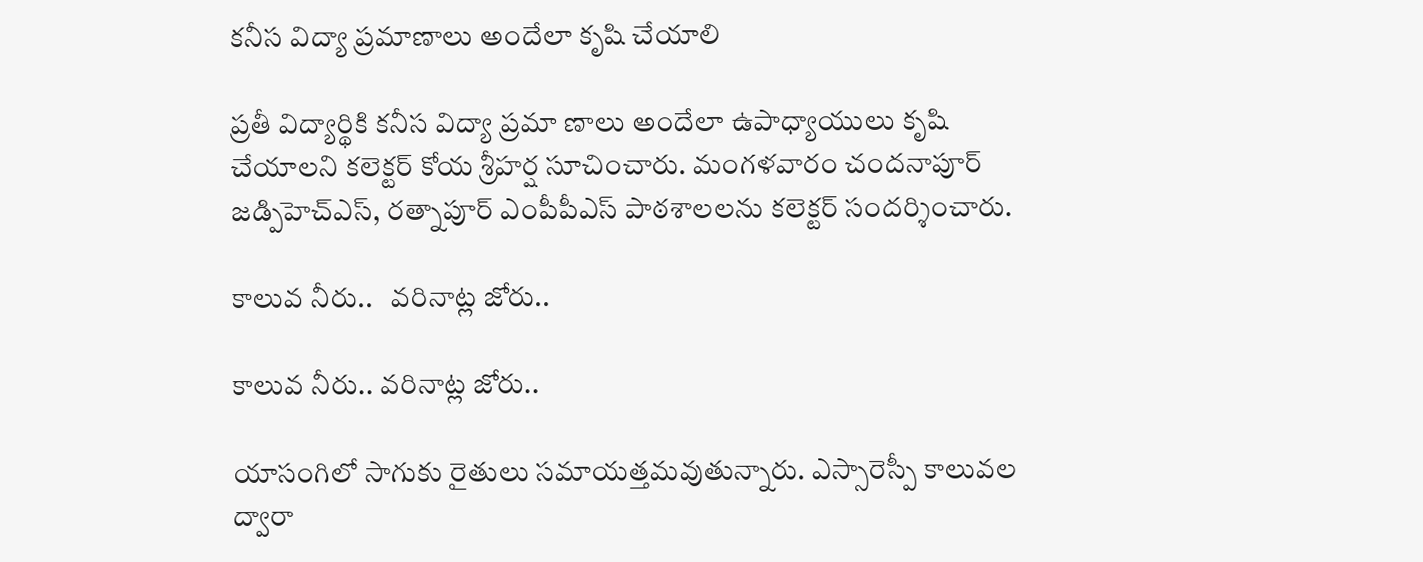కనీస విద్యా ప్రమాణాలు అందేలా కృషి చేయాలి

ప్రతీ విద్యార్థికి కనీస విద్యా ప్రమా ణాలు అందేలా ఉపాధ్యాయులు కృషి చేయాలని కలెక్టర్‌ కోయ శ్రీహర్ష సూచించారు. మంగళవారం చందనాపూర్‌ జడ్పిహెచ్‌ఎస్‌, రత్నాపూర్‌ ఎంపీపీఎస్‌ పాఠశాలలను కలెక్టర్‌ సందర్శించారు.

కాలువ నీరు..   వరినాట్ల జోరు..

కాలువ నీరు.. వరినాట్ల జోరు..

యాసంగిలో సాగుకు రైతులు సమాయత్తమవుతున్నారు. ఎస్సారెస్పీ కాలువల ద్వారా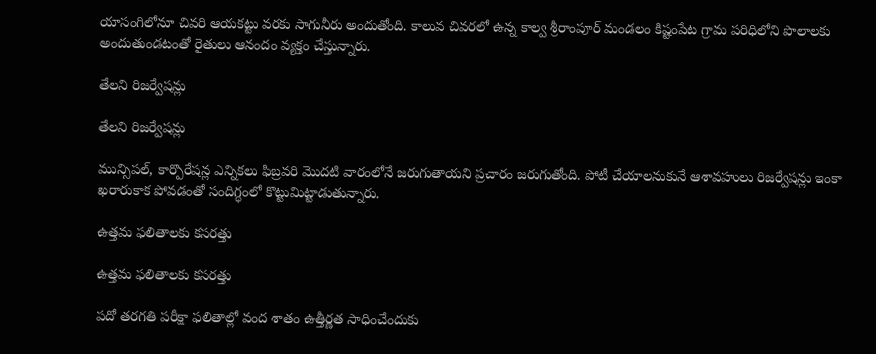యాసంగిలోనూ చివరి ఆయకట్టు వరకు సాగునీరు అందుతోంది. కాలువ చివరలో ఉన్న కాల్వ శ్రీరాంపూర్‌ మండలం కిష్టంపేట గ్రామ పరిధిలోని పొలాలకు అందుతుండటంతో రైతులు ఆనందం వ్యక్తం చేస్తున్నారు.

తేలని రిజర్వేషన్లు

తేలని రిజర్వేషన్లు

మున్సిపల్‌, కార్పొరేషన్ల ఎన్నికలు ఫిబ్రవరి మొదటి వారంలోనే జరుగుతాయని ప్రచారం జరుగుతోంది. పోటీ చేయాలనుకునే ఆశావహులు రిజర్వేషన్లు ఇంకా ఖరారుకాక పోవడంతో సందిగ్ధంలో కొట్టుమిట్టాడుతున్నారు.

ఉత్తమ ఫలితాలకు కసరత్తు

ఉత్తమ ఫలితాలకు కసరత్తు

పదో తరగతి పరీక్షా ఫలితాల్లో వంద శాతం ఉత్తీర్ణత సాధించేందుకు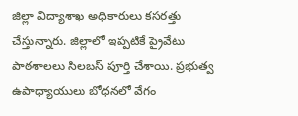జిల్లా విద్యాశాఖ అధికారులు కసరత్తు చేస్తున్నారు. జిల్లాలో ఇప్పటికే ప్రైవేటు పాఠశాలలు సిలబస్‌ పూర్తి చేశాయి. ప్రభుత్వ ఉపాధ్యాయులు బోధనలో వేగం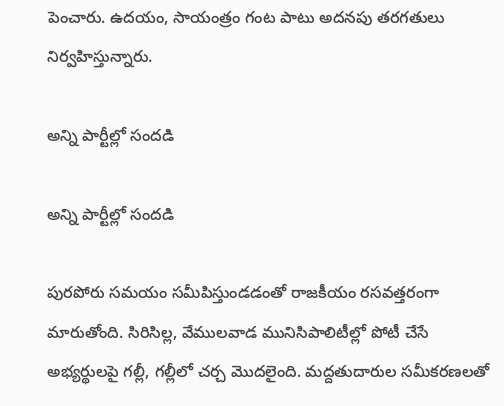పెంచారు. ఉదయం, సాయంత్రం గంట పాటు అదనపు తరగతులు నిర్వహిస్తున్నారు.

అన్ని పార్టీల్లో సందడి

అన్ని పార్టీల్లో సందడి

పురపోరు సమయం సమీపిస్తుండడంతో రాజకీయం రసవత్తరంగా మారుతోంది. సిరిసిల్ల, వేములవాడ మునిసిపాలిటీల్లో పోటీ చేసే అభ్యర్థులపై గల్లీ, గల్లీలో చర్చ మొదలైంది. మద్దతుదారుల సమీకరణలతో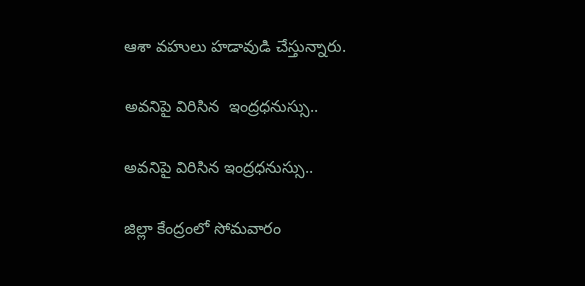ఆశా వహులు హడావుడి చేస్తున్నారు.

అవనిపై విరిసిన  ఇంద్రధనుస్సు..

అవనిపై విరిసిన ఇంద్రధనుస్సు..

జిల్లా కేంద్రంలో సోమవారం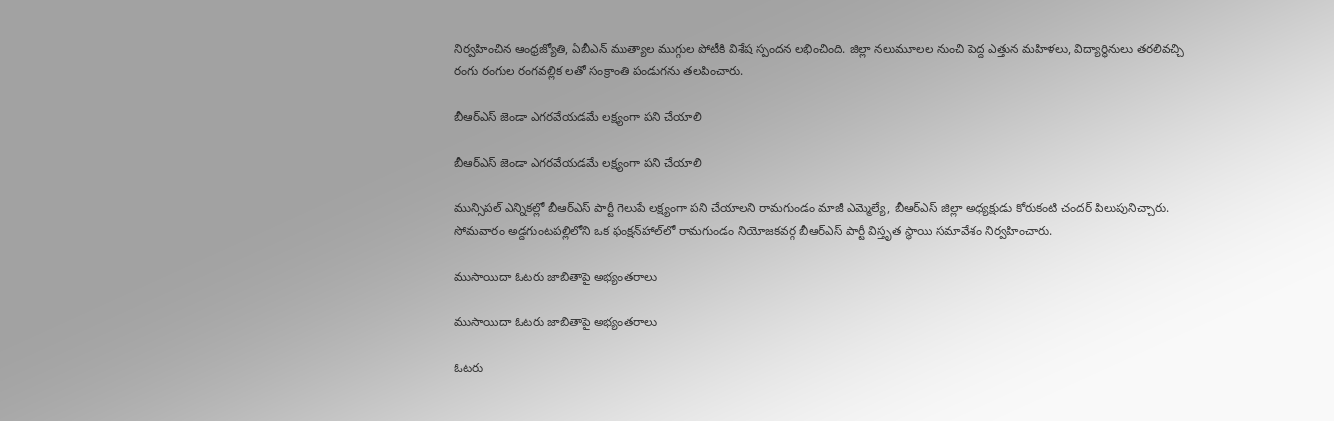నిర్వహించిన ఆంధ్రజ్యోతి, ఏబీఎన్‌ ముత్యాల ముగ్గుల పోటీకి విశేష స్పందన లభించింది. జిల్లా నలుమూలల నుంచి పెద్ద ఎత్తున మహిళలు, విద్యార్థినులు తరలివచ్చి రంగు రంగుల రంగవల్లిక లతో సంక్రాంతి పండుగను తలపించారు.

బీఆర్‌ఎస్‌ జెండా ఎగరవేయడమే లక్ష్యంగా పని చేయాలి

బీఆర్‌ఎస్‌ జెండా ఎగరవేయడమే లక్ష్యంగా పని చేయాలి

మున్సిపల్‌ ఎన్నికల్లో బీఆర్‌ఎస్‌ పార్టీ గెలుపే లక్ష్యంగా పని చేయాలని రామగుండం మాజీ ఎమ్మెల్యే, బీఆర్‌ఎస్‌ జిల్లా అధ్యక్షుడు కోరుకంటి చందర్‌ పిలుపునిచ్చారు. సోమవారం అడ్దగుంటపల్లిలోని ఒక ఫంక్షన్‌హాల్‌లో రామగుండం నియోజకవర్గ బీఆర్‌ఎస్‌ పార్టీ విస్తృత స్థాయి సమావేశం నిర్వహించారు.

ముసాయిదా ఓటరు జాబితాపై అభ్యంతరాలు

ముసాయిదా ఓటరు జాబితాపై అభ్యంతరాలు

ఓటరు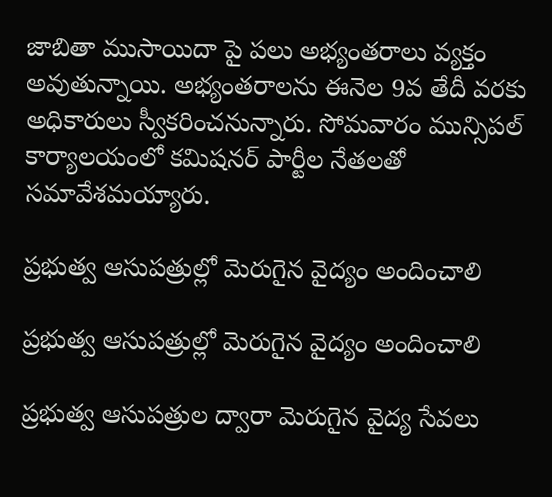జాబితా ముసాయిదా పై పలు అభ్యంతరాలు వ్యక్తం అవుతున్నాయి. అభ్యంతరాలను ఈనెల 9వ తేదీ వరకు అధికారులు స్వీకరించనున్నారు. సోమవారం మున్సిపల్‌ కార్యాలయంలో కమిషనర్‌ పార్టీల నేతలతో సమావేశమయ్యారు.

ప్రభుత్వ ఆసుపత్రుల్లో మెరుగైన వైద్యం అందించాలి

ప్రభుత్వ ఆసుపత్రుల్లో మెరుగైన వైద్యం అందించాలి

ప్రభుత్వ ఆసుపత్రుల ద్వారా మెరుగైన వైద్య సేవలు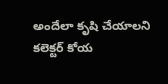అందేలా కృషి చేయాలని కలెక్టర్‌ కోయ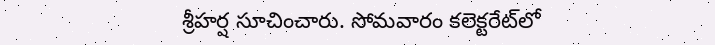శ్రీహర్ష సూచించారు. సోమవారం కలెక్టరేట్‌లో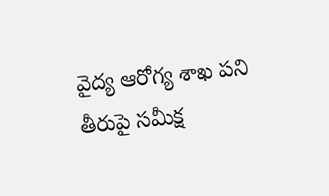వైద్య ఆరోగ్య శాఖ పని తీరుపై సమీక్ష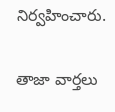నిర్వహించారు.

తాజా వార్తలు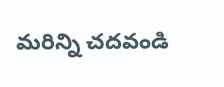మరిన్ని చదవండి